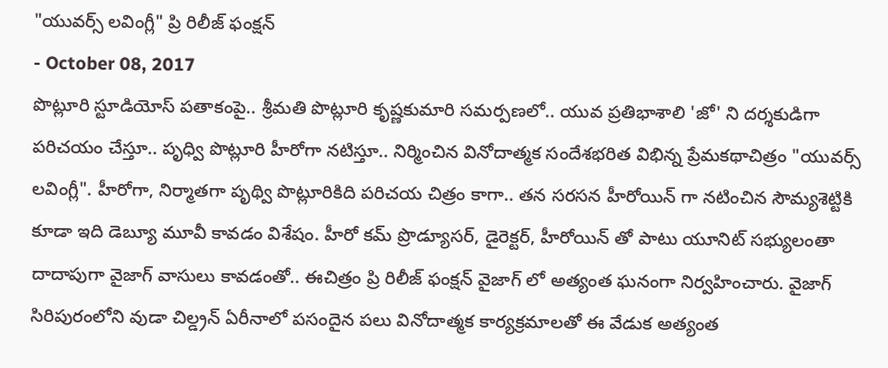"యువర్స్ లవింగ్లీ" ప్రి రిలీజ్ ఫంక్షన్
- October 08, 2017
పొట్లూరి స్టూడియోస్ పతాకంపై.. శ్రీమతి పొట్లూరి కృష్ణకుమారి సమర్పణలో.. యువ ప్రతిభాశాలి 'జో' ని దర్శకుడిగా పరిచయం చేస్తూ.. పృధ్వి పొట్లూరి హీరోగా నటిస్తూ.. నిర్మించిన వినోదాత్మక సందేశభరిత విభిన్న ప్రేమకథాచిత్రం "యువర్స్ లవింగ్లీ". హీరోగా, నిర్మాతగా పృథ్వి పొట్లూరికిది పరిచయ చిత్రం కాగా.. తన సరసన హీరోయిన్ గా నటించిన సౌమ్యశెట్టికి కూడా ఇది డెబ్యూ మూవీ కావడం విశేషం. హీరో కమ్ ప్రొడ్యూసర్, డైరెక్టర్, హీరోయిన్ తో పాటు యూనిట్ సభ్యులంతా దాదాపుగా వైజాగ్ వాసులు కావడంతో.. ఈచిత్రం ప్రి రిలీజ్ ఫంక్షన్ వైజాగ్ లో అత్యంత ఘనంగా నిర్వహించారు. వైజాగ్ సిరిపురంలోని వుడా చిల్డ్రన్ ఏరీనాలో పసందైన పలు వినోదాత్మక కార్యక్రమాలతో ఈ వేడుక అత్యంత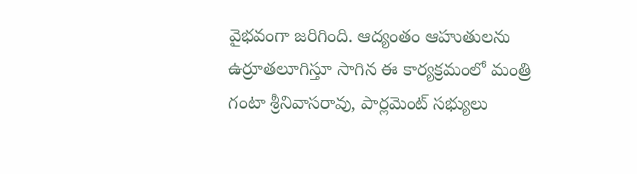వైభవంగా జరిగింది. ఆద్యంతం ఆహుతులను ఉర్రూతలూగిస్తూ సాగిన ఈ కార్యక్రమంలో మంత్రి గంటా శ్రీనివాసరావు, పార్లమెంట్ సభ్యులు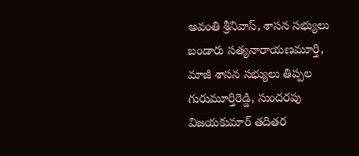అవంతి శ్రీనివాస్, శాసన సభ్యులు బండారు సత్యనారాయణమూర్తి, మాజీ శాసన సభ్యులు తిప్పల గురుమూర్తిరెడ్డి, సుందరపు విజయకుమార్ తదితర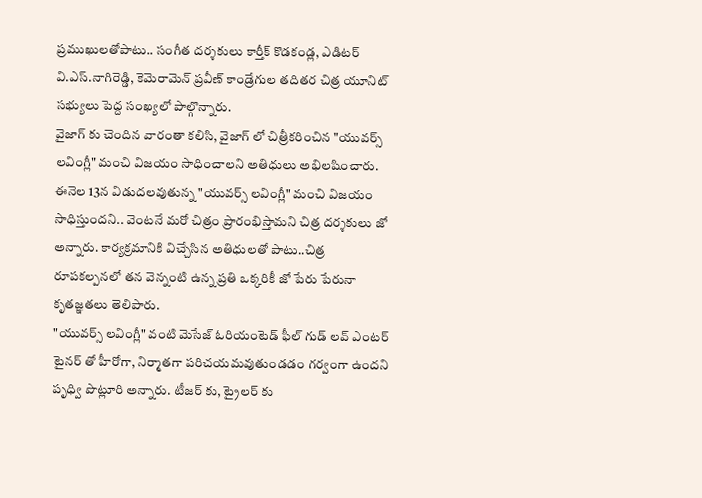ప్రముఖులతోపాటు.. సంగీత దర్శకులు కార్తీక్ కొడకండ్ల, ఎడిటర్ వి.ఎస్.నాగిరెడ్డి, కెమెరామెన్ ప్రవీణ్ కాండ్రేగుల తదితర చిత్ర యూనిట్ సభ్యులు పెద్ద సంఖ్యలో పాల్గొన్నారు.
వైజాగ్ కు చెందిన వారంతా కలిసి, వైజాగ్ లో చిత్రీకరించిన "యువర్స్ లవింగ్లీ" మంచి విజయం సాధించాలని అతిధులు అభిలషించారు. ఈనెల 13న విడుదలవుతున్న "యువర్స్ లవింగ్లీ" మంచి విజయం సాధిస్తుందని.. వెంటనే మరో చిత్రం ప్రారంభిస్తామని చిత్ర దర్శకులు జో అన్నారు. కార్యక్రమానికి విచ్చేసిన అతిధులతో పాటు..చిత్ర రూపకల్పనలో తన వెన్నంటి ఉన్న ప్రతి ఒక్కరికీ జో పేరు పేరునా కృతజ్ఞతలు తెలిపారు.
"యువర్స్ లవింగ్లీ" వంటి మెసేజ్ ఓరియంటెడ్ ఫీల్ గుడ్ లవ్ ఎంటర్ టైనర్ తో హీరోగా, నిర్మాతగా పరిచయమవుతుండడం గర్వంగా ఉందని పృధ్వి పొట్లూరి అన్నారు. టీజర్ కు, ట్రైలర్ కు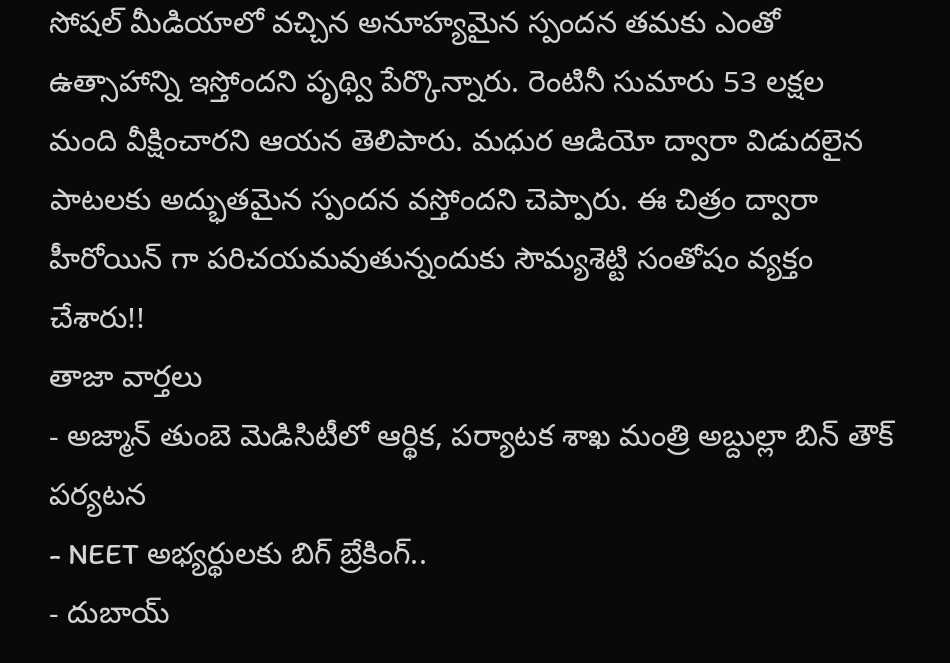సోషల్ మీడియాలో వచ్చిన అనూహ్యమైన స్పందన తమకు ఎంతో ఉత్సాహాన్ని ఇస్తోందని పృథ్వి పేర్కొన్నారు. రెంటినీ సుమారు 53 లక్షల మంది వీక్షించారని ఆయన తెలిపారు. మధుర ఆడియో ద్వారా విడుదలైన పాటలకు అద్భుతమైన స్పందన వస్తోందని చెప్పారు. ఈ చిత్రం ద్వారా హీరోయిన్ గా పరిచయమవుతున్నందుకు సౌమ్యశెట్టి సంతోషం వ్యక్తం చేశారు!!
తాజా వార్తలు
- అజ్మాన్ తుంబె మెడిసిటీలో ఆర్థిక, పర్యాటక శాఖ మంత్రి అబ్దుల్లా బిన్ తౌక్ పర్యటన
- NEET అభ్యర్థులకు బిగ్ బ్రేకింగ్..
- దుబాయ్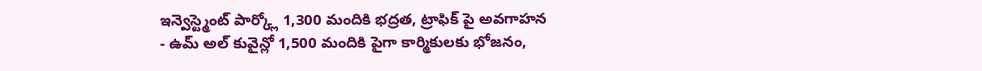ఇన్వెస్ట్మెంట్ పార్క్లో 1,300 మందికి భద్రత, ట్రాఫిక్ పై అవగాహన
- ఉమ్ అల్ కువైన్లో 1,500 మందికి పైగా కార్మికులకు భోజనం,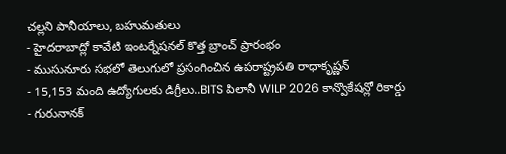చల్లని పానీయాలు, బహుమతులు
- హైదరాబాద్లో కావేటి ఇంటర్నేషనల్ కొత్త బ్రాంచ్ ప్రారంభం
- ముసునూరు సభలో తెలుగులో ప్రసంగించిన ఉపరాష్ట్రపతి రాధాకృష్ణన్
- 15,153 మంది ఉద్యోగులకు డిగ్రీలు..BITS పిలానీ WILP 2026 కాన్వొకేషన్లో రికార్డు
- గురునానక్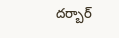దర్బార్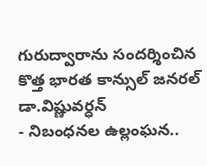గురుద్వారాను సందర్శించిన కొత్త భారత కాన్సుల్ జనరల్ డా.విష్ణువర్ధన్
- నిబంధనల ఉల్లంఘన..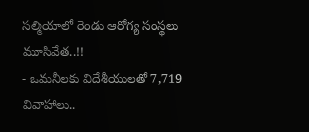సల్మియాలో రెండు ఆరోగ్య సంస్థలు మూసివేత..!!
- ఒమనీలకు విదేశీయులతో 7,719 వివాహాలు..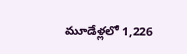మూడేళ్లలో 1,226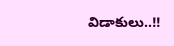విడాకులు..!!